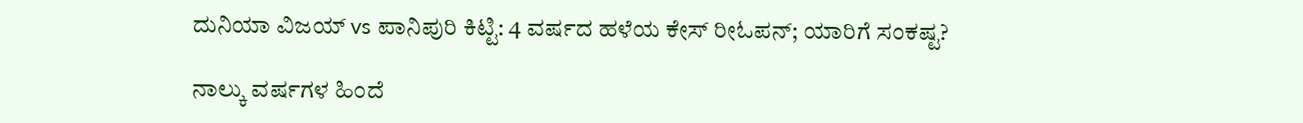ದುನಿಯಾ ವಿಜಯ್ vs ಪಾನಿಪುರಿ ಕಿಟ್ಟಿ: 4 ವರ್ಷದ ಹಳೆಯ ಕೇಸ್ ರೀಓಪನ್; ಯಾರಿಗೆ ಸಂಕಷ್ಟ?

ನಾಲ್ಕು ವರ್ಷಗಳ ಹಿಂದೆ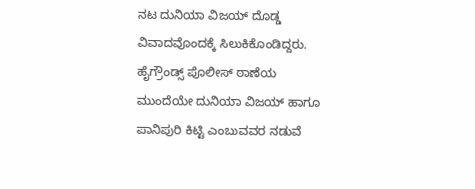ನಟ ದುನಿಯಾ ವಿಜಯ್ ದೊಡ್ಡ ವಿವಾದವೊಂದಕ್ಕೆ ಸಿಲುಕಿಕೊಂಡಿದ್ದರು. ಹೈಗ್ರೌಂಡ್ಸ್ ಪೊಲೀಸ್ ಠಾಣೆಯ ಮುಂದೆಯೇ ದುನಿಯಾ ವಿಜಯ್ ಹಾಗೂ ಪಾನಿಪುರಿ ಕಿಟ್ಟಿ ಎಂಬುವವರ ನಡುವೆ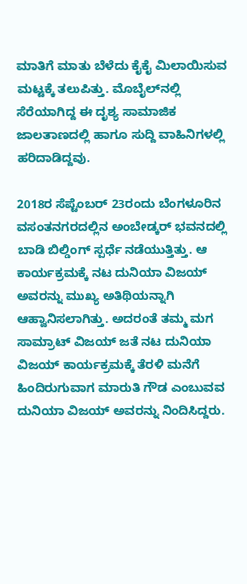ಮಾತಿಗೆ ಮಾತು ಬೆಳೆದು ಕೈಕೈ ಮಿಲಾಯಿಸುವ ಮಟ್ಟಕ್ಕೆ ತಲುಪಿತ್ತು. ಮೊಬೈಲ್‌ನಲ್ಲಿ ಸೆರೆಯಾಗಿದ್ದ ಈ ದೃಶ್ಯ ಸಾಮಾಜಿಕ ಜಾಲತಾಣದಲ್ಲಿ ಹಾಗೂ ಸುದ್ದಿ ವಾಹಿನಿಗಳಲ್ಲಿ ಹರಿದಾಡಿದ್ದವು.

2018ರ ಸೆಪ್ಟೆಂಬರ್ 23ರಂದು ಬೆಂಗಳೂರಿನ ವಸಂತನಗರದಲ್ಲಿನ ಅಂಬೇಡ್ಕರ್ ಭವನದಲ್ಲಿ ಬಾಡಿ ಬಿಲ್ಡಿಂಗ್ ಸ್ಪರ್ಧೆ ನಡೆಯುತ್ತಿತ್ತು. ಆ ಕಾರ್ಯಕ್ರಮಕ್ಕೆ ನಟ ದುನಿಯಾ ವಿಜಯ್ ಅವರನ್ನು ಮುಖ್ಯ ಅತಿಥಿಯನ್ನಾಗಿ ಆಹ್ವಾನಿಸಲಾಗಿತ್ತು. ಅದರಂತೆ ತಮ್ಮ ಮಗ ಸಾಮ್ರಾಟ್ ವಿಜಯ್ ಜತೆ ನಟ ದುನಿಯಾ ವಿಜಯ್ ಕಾರ್ಯಕ್ರಮಕ್ಕೆ ತೆರಳಿ ಮನೆಗೆ ಹಿಂದಿರುಗುವಾಗ ಮಾರುತಿ ಗೌಡ ಎಂಬುವವ ದುನಿಯಾ ವಿಜಯ್ ಅವರನ್ನು ನಿಂದಿಸಿದ್ದರು.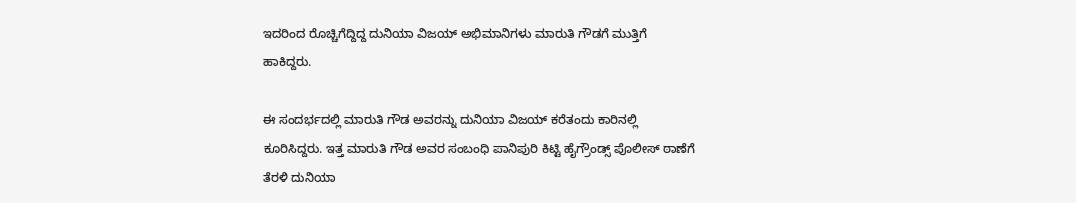ಇದರಿಂದ ರೊಚ್ಚಿಗೆದ್ದಿದ್ದ ದುನಿಯಾ ವಿಜಯ್ ಅಭಿಮಾನಿಗಳು ಮಾರುತಿ ಗೌಡಗೆ ಮುತ್ತಿಗೆ ಹಾಕಿದ್ದರು.

ಈ ಸಂದರ್ಭದಲ್ಲಿ ಮಾರುತಿ ಗೌಡ ಅವರನ್ನು ದುನಿಯಾ ವಿಜಯ್ ಕರೆತಂದು ಕಾರಿನಲ್ಲಿ ಕೂರಿಸಿದ್ದರು. ಇತ್ತ ಮಾರುತಿ ಗೌಡ ಅವರ ಸಂಬಂಧಿ ಪಾನಿಪುರಿ ಕಿಟ್ಟಿ ಹೈಗ್ರೌಂಡ್ಸ್ ಪೊಲೀಸ್ ಠಾಣೆಗೆ ತೆರಳಿ ದುನಿಯಾ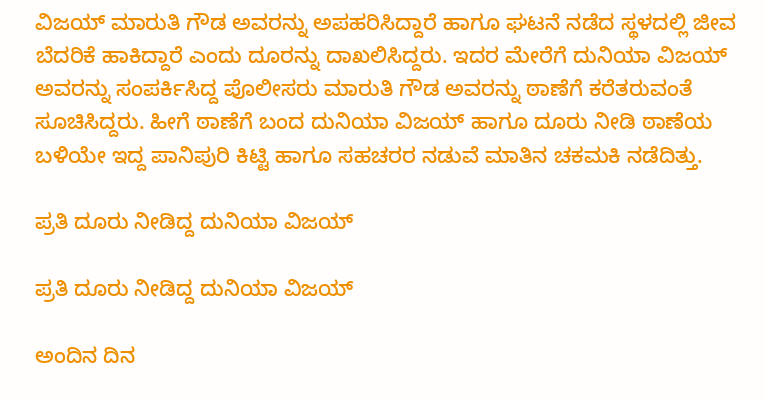ವಿಜಯ್ ಮಾರುತಿ ಗೌಡ ಅವರನ್ನು ಅಪಹರಿಸಿದ್ದಾರೆ ಹಾಗೂ ಘಟನೆ ನಡೆದ ಸ್ಥಳದಲ್ಲಿ ಜೀವ ಬೆದರಿಕೆ ಹಾಕಿದ್ದಾರೆ ಎಂದು ದೂರನ್ನು ದಾಖಲಿಸಿದ್ದರು. ಇದರ ಮೇರೆಗೆ ದುನಿಯಾ ವಿಜಯ್ ಅವರನ್ನು ಸಂಪರ್ಕಿಸಿದ್ದ ಪೊಲೀಸರು ಮಾರುತಿ ಗೌಡ ಅವರನ್ನು ಠಾಣೆಗೆ ಕರೆತರುವಂತೆ ಸೂಚಿಸಿದ್ದರು. ಹೀಗೆ ಠಾಣೆಗೆ ಬಂದ ದುನಿಯಾ ವಿಜಯ್ ಹಾಗೂ ದೂರು ನೀಡಿ ಠಾಣೆಯ ಬಳಿಯೇ ಇದ್ದ ಪಾನಿಪುರಿ ಕಿಟ್ಟಿ ಹಾಗೂ ಸಹಚರರ ನಡುವೆ ಮಾತಿನ ಚಕಮಕಿ ನಡೆದಿತ್ತು.

ಪ್ರತಿ ದೂರು ನೀಡಿದ್ದ ದುನಿಯಾ ವಿಜಯ್

ಪ್ರತಿ ದೂರು ನೀಡಿದ್ದ ದುನಿಯಾ ವಿಜಯ್

ಅಂದಿನ ದಿನ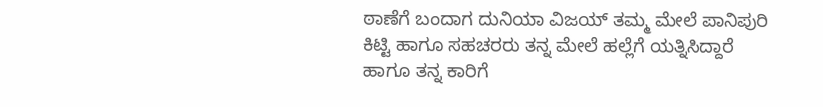ಠಾಣೆಗೆ ಬಂದಾಗ ದುನಿಯಾ ವಿಜಯ್ ತಮ್ಮ ಮೇಲೆ ಪಾನಿಪುರಿ ಕಿಟ್ಟಿ ಹಾಗೂ ಸಹಚರರು ತನ್ನ ಮೇಲೆ ಹಲ್ಲೆಗೆ ಯತ್ನಿಸಿದ್ದಾರೆ ಹಾಗೂ ತನ್ನ ಕಾರಿಗೆ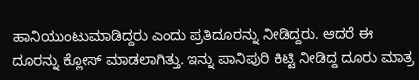ಹಾನಿಯುಂಟುಮಾಡಿದ್ದರು ಎಂದು ಪ್ರತಿದೂರನ್ನು ನೀಡಿದ್ದರು. ಆದರೆ ಈ ದೂರನ್ನು ಕ್ಲೋಸ್ ಮಾಡಲಾಗಿತ್ತು. ಇನ್ನು ಪಾನಿಪುರಿ ಕಿಟ್ಟಿ ನೀಡಿದ್ದ ದೂರು ಮಾತ್ರ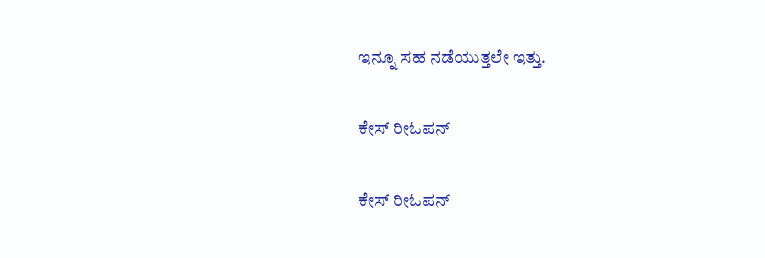ಇನ್ನೂ ಸಹ ನಡೆಯುತ್ತಲೇ ಇತ್ತು.

ಕೇಸ್ ರೀಓಪನ್

ಕೇಸ್ ರೀಓಪನ್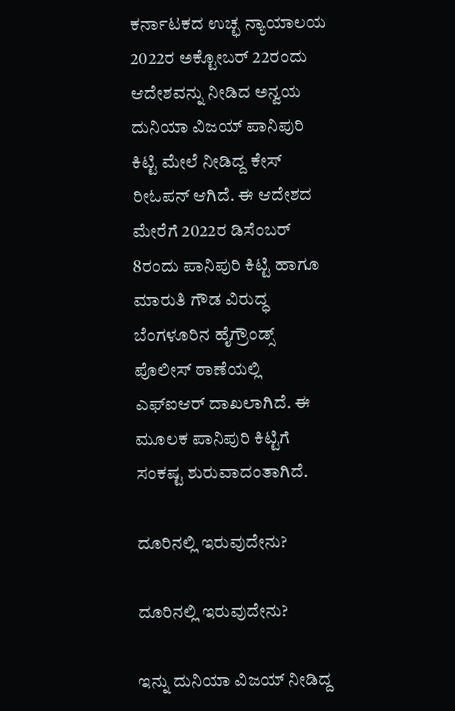ಕರ್ನಾಟಕದ ಉಚ್ಛ ನ್ಯಾಯಾಲಯ 2022ರ ಅಕ್ಟೋಬರ್ 22ರಂದು ಆದೇಶವನ್ನು ನೀಡಿದ ಅನ್ವಯ ದುನಿಯಾ ವಿಜಯ್ ಪಾನಿಪುರಿ ಕಿಟ್ಟಿ ಮೇಲೆ ನೀಡಿದ್ದ ಕೇಸ್ ರೀಓಪನ್ ಆಗಿದೆ. ಈ ಆದೇಶದ ಮೇರೆಗೆ 2022ರ ಡಿಸೆಂಬರ್‌ 8ರಂದು ಪಾನಿಪುರಿ ಕಿಟ್ಟಿ ಹಾಗೂ ಮಾರುತಿ ಗೌಡ ವಿರುದ್ಧ ಬೆಂಗಳೂರಿನ ಹೈಗ್ರೌಂಡ್ಸ್ ಪೊಲೀಸ್ ಠಾಣೆಯಲ್ಲಿ ಎಫ್ಐಆರ್ ದಾಖಲಾಗಿದೆ. ಈ ಮೂಲಕ ಪಾನಿಪುರಿ ಕಿಟ್ಟಿಗೆ ಸಂಕಷ್ಟ ಶುರುವಾದಂತಾಗಿದೆ.

ದೂರಿನಲ್ಲಿ ಇರುವುದೇನು?

ದೂರಿನಲ್ಲಿ ಇರುವುದೇನು?

ಇನ್ನು ದುನಿಯಾ ವಿಜಯ್ ನೀಡಿದ್ದ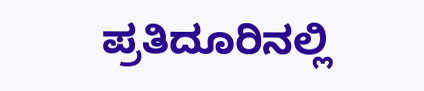ಪ್ರತಿದೂರಿನಲ್ಲಿ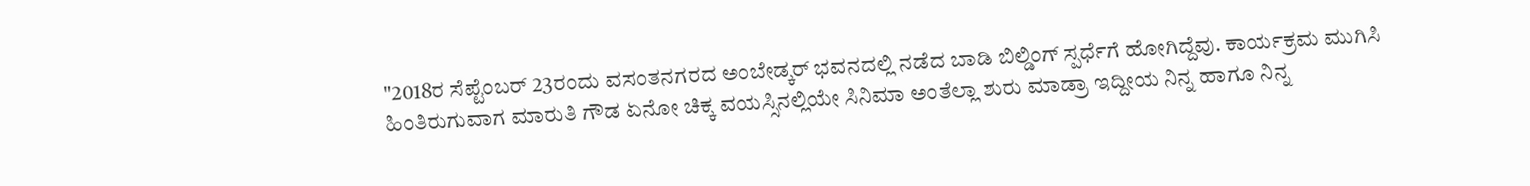"2018ರ ಸೆಪ್ಟೆಂಬರ್ 23ರಂದು ವಸಂತನಗರದ ಅಂಬೇಡ್ಕರ್ ಭವನದಲ್ಲಿ ನಡೆದ ಬಾಡಿ ಬಿಲ್ಡಿಂಗ್ ಸ್ಪರ್ಧೆಗೆ ಹೋಗಿದ್ದೆವು. ಕಾರ್ಯಕ್ರಮ ಮುಗಿಸಿ ಹಿಂತಿರುಗುವಾಗ ಮಾರುತಿ ಗೌಡ ಏನೋ ಚಿಕ್ಕ ವಯಸ್ಸಿನಲ್ಲಿಯೇ ಸಿನಿಮಾ ಅಂತೆಲ್ಲಾ ಶುರು ಮಾಡ್ರಾ ಇದ್ದೀಯ ನಿನ್ನ ಹಾಗೂ ನಿನ್ನ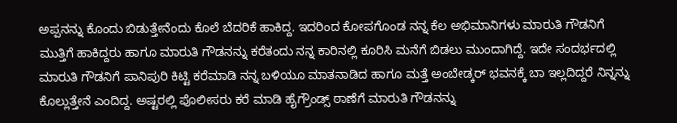ಅಪ್ಪನನ್ನು ಕೊಂದು ಬಿಡುತ್ತೇನೆಂದು ಕೊಲೆ ಬೆದರಿಕೆ ಹಾಕಿದ್ದ. ಇದರಿಂದ ಕೋಪಗೊಂಡ ನನ್ನ ಕೆಲ ಅಭಿಮಾನಿಗಳು ಮಾರುತಿ ಗೌಡನಿಗೆ ಮುತ್ತಿಗೆ ಹಾಕಿದ್ದರು ಹಾಗೂ ಮಾರುತಿ ಗೌಡನನ್ನು ಕರೆತಂದು ನನ್ನ ಕಾರಿನಲ್ಲಿ ಕೂರಿಸಿ ಮನೆಗೆ ಬಿಡಲು ಮುಂದಾಗಿದ್ದೆ. ಇದೇ ಸಂದರ್ಭದಲ್ಲಿ ಮಾರುತಿ ಗೌಡನಿಗೆ ಪಾನಿಪುರಿ ಕಿಟ್ಟಿ ಕರೆಮಾಡಿ ನನ್ನ ಬಳಿಯೂ ಮಾತನಾಡಿದ ಹಾಗೂ ಮತ್ತೆ ಅಂಬೇಡ್ಕರ್ ಭವನಕ್ಕೆ ಬಾ ಇಲ್ಲದಿದ್ದರೆ ನಿನ್ನನ್ನು ಕೊಲ್ಲುತ್ತೇನೆ ಎಂದಿದ್ದ. ಅಷ್ಟರಲ್ಲಿ ಪೊಲೀಸರು ಕರೆ ಮಾಡಿ ಹೈಗ್ರೌಂಡ್ಸ್ ಠಾಣೆಗೆ ಮಾರುತಿ ಗೌಡನನ್ನು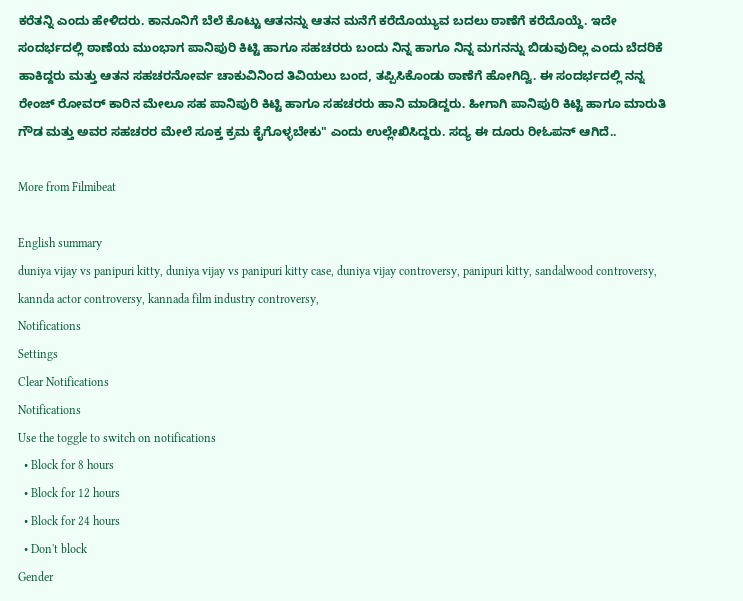ಕರೆತನ್ನಿ ಎಂದು ಹೇಳಿದರು. ಕಾನೂನಿಗೆ ಬೆಲೆ ಕೊಟ್ಟು ಆತನನ್ನು ಆತನ ಮನೆಗೆ ಕರೆದೊಯ್ಯುವ ಬದಲು ಠಾಣೆಗೆ ಕರೆದೊಯ್ದೆ. ಇದೇ ಸಂದರ್ಭದಲ್ಲಿ ಠಾಣೆಯ ಮುಂಭಾಗ ಪಾನಿಪುರಿ ಕಿಟ್ಟಿ ಹಾಗೂ ಸಹಚರರು ಬಂದು ನಿನ್ನ ಹಾಗೂ ನಿನ್ನ ಮಗನನ್ನು ಬಿಡುವುದಿಲ್ಲ ಎಂದು ಬೆದರಿಕೆ ಹಾಕಿದ್ದರು ಮತ್ತು ಆತನ ಸಹಚರನೋರ್ವ ಚಾಕುವಿನಿಂದ ತಿವಿಯಲು ಬಂದ, ತಪ್ಪಿಸಿಕೊಂಡು ಠಾಣೆಗೆ ಹೋಗಿದ್ವಿ. ಈ ಸಂದರ್ಭದಲ್ಲಿ ನನ್ನ ರೇಂಜ್ ರೋವರ್ ಕಾರಿನ ಮೇಲೂ ಸಹ ಪಾನಿಪುರಿ ಕಿಟ್ಟಿ ಹಾಗೂ ಸಹಚರರು ಹಾನಿ ಮಾಡಿದ್ದರು. ಹೀಗಾಗಿ ಪಾನಿಪುರಿ ಕಿಟ್ಟಿ ಹಾಗೂ ಮಾರುತಿ ಗೌಡ ಮತ್ತು ಅವರ ಸಹಚರರ ಮೇಲೆ ಸೂಕ್ತ ಕ್ರಮ ಕೈಗೊಳ್ಳಬೇಕು" ಎಂದು ಉಲ್ಲೇಖಿಸಿದ್ದರು. ಸದ್ಯ ಈ ದೂರು ರೀಓಪನ್ ಆಗಿದೆ..

More from Filmibeat

English summary
duniya vijay vs panipuri kitty, duniya vijay vs panipuri kitty case, duniya vijay controversy, panipuri kitty, sandalwood controversy, kannda actor controversy, kannada film industry controversy,
Notifications
Settings
Clear Notifications
Notifications
Use the toggle to switch on notifications
  • Block for 8 hours
  • Block for 12 hours
  • Block for 24 hours
  • Don't block
Gender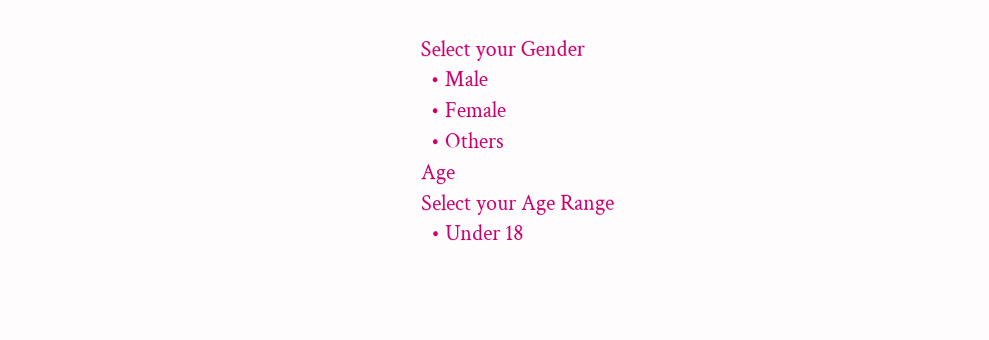Select your Gender
  • Male
  • Female
  • Others
Age
Select your Age Range
  • Under 18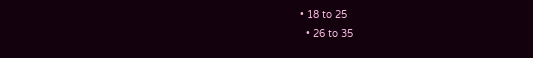• 18 to 25
  • 26 to 35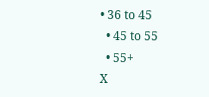• 36 to 45
  • 45 to 55
  • 55+
X